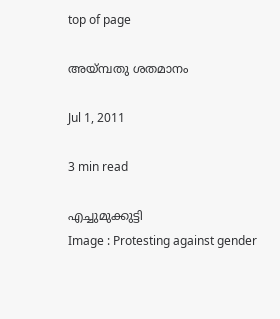top of page

അയ്മ്പതു ശതമാനം

Jul 1, 2011

3 min read

എച്ചുമുക്കുട്ടി
Image : Protesting against gender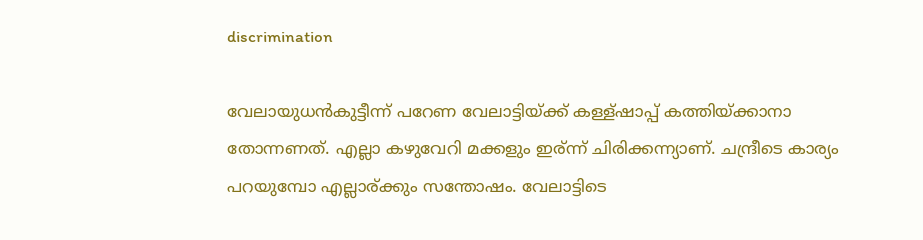discrimination

വേലായുധന്‍കുട്ടീന്ന് പറേണ വേലാട്ടിയ്ക്ക് കള്ള്ഷാപ്പ് കത്തിയ്ക്കാനാ തോന്നണത്. എല്ലാ കഴുവേറി മക്കളും ഇര്ന്ന് ചിരിക്കന്ന്യാണ്. ചന്ദ്രീടെ കാര്യം പറയുമ്പോ എല്ലാര്ക്കും സന്തോഷം. വേലാട്ടിടെ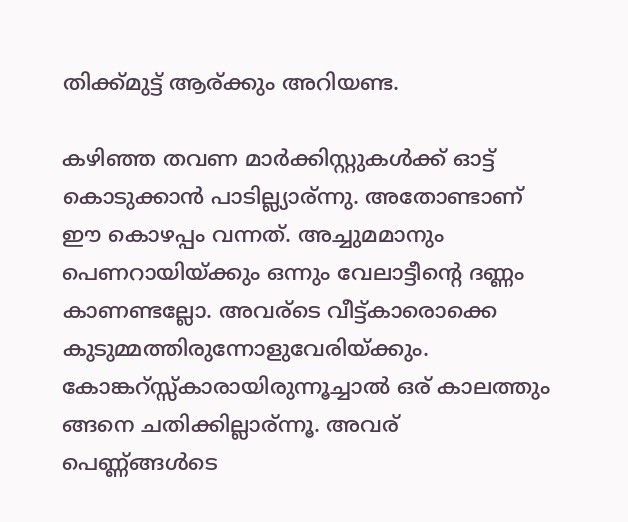തിക്ക്മുട്ട് ആര്ക്കും അറിയണ്ട.

കഴിഞ്ഞ തവണ മാര്‍ക്കിസ്റ്റുകള്‍ക്ക് ഓട്ട് കൊടുക്കാന്‍ പാടില്ല്യാര്ന്നു. അതോണ്ടാണ് ഈ കൊഴപ്പം വന്നത്. അച്ചുമമാനും പെണറായിയ്ക്കും ഒന്നും വേലാട്ടീന്റെ ദണ്ണം കാണണ്ടല്ലോ. അവര്ടെ വീട്ട്കാരൊക്കെ കുടുമ്മത്തിരുന്നോളുവേരിയ്ക്കും. കോങ്കറ്സ്സ്കാരായിരുന്നൂച്ചാല്‍ ഒര് കാലത്തും ങ്ങനെ ചതിക്കില്ലാര്ന്നൂ. അവര് പെണ്ണ്ങ്ങള്‍ടെ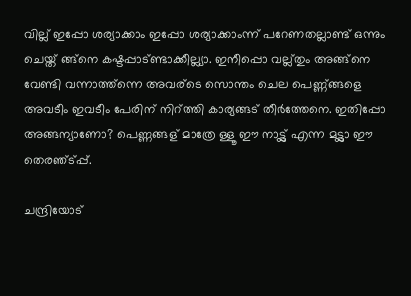വില്ല് ഇപ്പോ ശര്യാക്കാം ഇപ്പോ ശര്യാക്കാംന്ന് പറേണതല്ലാണ്ട് ഒന്നും ചെയ്ത് ങ്ങ്നെ കഷ്ടപ്പാട്ണ്ടാക്കീല്ല്യാ. ഇനീപ്പൊ വല്ല്തും അങ്ങ്നെ വേണ്ടി വന്നാത്ത്ന്നെ അവര്ടെ സൊന്തം ചെല പെണ്ണ്ങ്ങളെ അവടീം ഇവടീം പേരിന് നിറ്ത്തി കാര്യങ്ങട് തീര്‍ത്തേനെ. ഇതിപ്പോ അങ്ങന്യാണോ? പെണ്ണങ്ങള് മാത്രേ ള്ളൂ ഈ നാട്ട്ല് എന്ന മട്ട്ലാ ഈ തെരഞ്ട്പ്പ്.

ചന്ദ്രിയോട്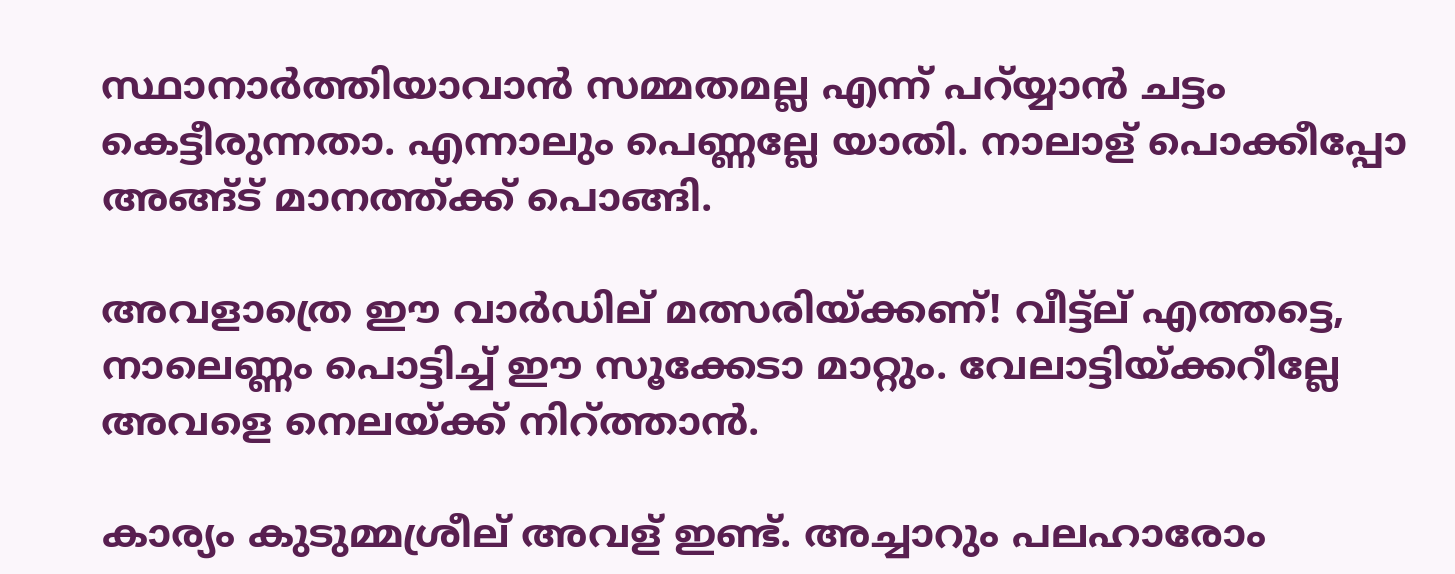സ്ഥാനാര്‍ത്തിയാവാന്‍ സമ്മതമല്ല എന്ന് പറ്യ്യാന്‍ ചട്ടം കെട്ടീരുന്നതാ. എന്നാലും പെണ്ണല്ലേ യാതി. നാലാള് പൊക്കീപ്പോ അങ്ങ്ട് മാനത്ത്ക്ക് പൊങ്ങി.

അവളാത്രെ ഈ വാര്‍ഡില് മത്സരിയ്ക്കണ്! വീട്ട്ല് എത്തട്ടെ, നാലെണ്ണം പൊട്ടിച്ച് ഈ സൂക്കേടാ മാറ്റും. വേലാട്ടിയ്ക്കറീല്ലേ അവളെ നെലയ്ക്ക് നിറ്ത്താന്‍.

കാര്യം കുടുമ്മശ്രീല് അവള് ഇണ്ട്. അച്ചാറും പലഹാരോം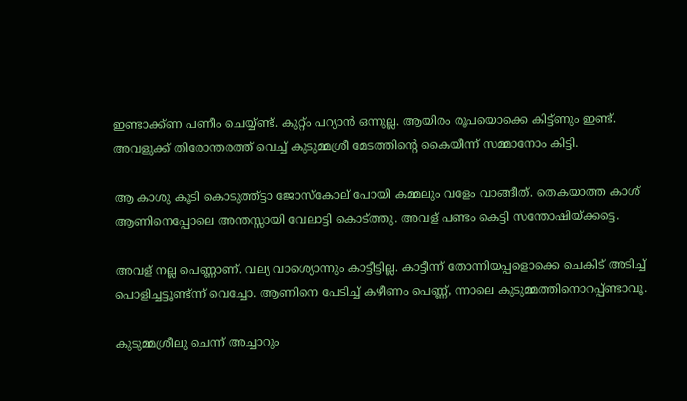ഇണ്ടാക്ക്ണ പണീം ചെയ്യ്ണ്ട്. കുറ്റ്ം പറ്യാന്‍ ഒന്നുല്ല. ആയിരം രൂപയൊക്കെ കിട്ട്ണും ഇണ്ട്. അവളുക്ക് തിരോന്തരത്ത് വെച്ച് കുടുമ്മശ്രീ മേടത്തിന്‍റെ കൈയീന്ന് സമ്മാനോം കിട്ടി.

ആ കാശു കൂടി കൊടുത്ത്ട്ടാ ജോസ്കോല് പോയി കമ്മലും വളേം വാങ്ങീത്. തെകയാത്ത കാശ് ആണിനെപ്പോലെ അന്തസ്സായി വേലാട്ടി കൊട്ത്തു. അവള് പണ്ടം കെട്ടി സന്തോഷിയ്ക്കട്ടെ.

അവള് നല്ല പെണ്ണാണ്. വല്യ വാശ്യൊന്നും കാട്ടീട്ടില്ല. കാട്ടീന്ന് തോന്നിയപ്പളൊക്കെ ചെകിട് അടിച്ച് പൊളിച്ചട്ടൂണ്ട്ന്ന് വെച്ചോ. ആണിനെ പേടിച്ച് കഴീണം പെണ്ണ്, ന്നാലെ കുടുമ്മത്തിനൊറപ്പ്ണ്ടാവൂ.

കുടുമ്മശ്രീലു ചെന്ന് അച്ചാറും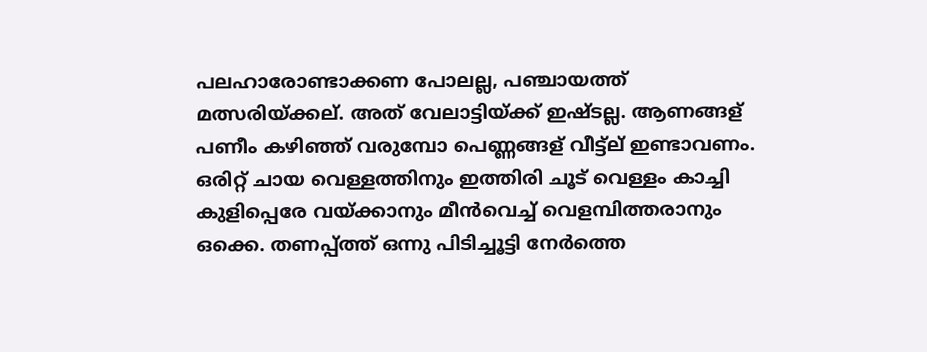പലഹാരോണ്ടാക്കണ പോലല്ല, പഞ്ചായത്ത് മത്സരിയ്ക്കല്. അത് വേലാട്ടിയ്ക്ക് ഇഷ്ടല്ല. ആണങ്ങള് പണീം കഴിഞ്ഞ് വരുമ്പോ പെണ്ണങ്ങള് വീട്ട്ല് ഇണ്ടാവണം. ഒരിറ്റ് ചായ വെള്ളത്തിനും ഇത്തിരി ചൂട് വെള്ളം കാച്ചി കുളിപ്പെരേ വയ്ക്കാനും മീന്‍വെച്ച് വെളമ്പിത്തരാനും ഒക്കെ. തണപ്പ്ത്ത് ഒന്നു പിടിച്ചൂട്ടി നേര്‍ത്തെ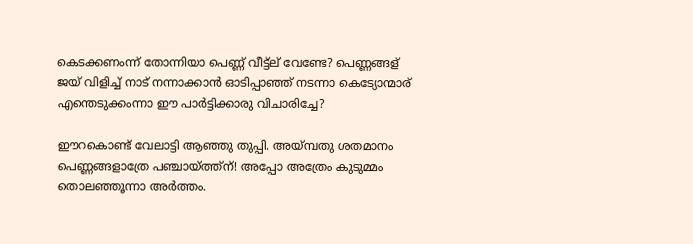കെടക്കണംന്ന് തോന്നിയാ പെണ്ണ് വീട്ട്ല് വേണ്ടേ? പെണ്ണങ്ങള് ജയ് വിളിച്ച് നാട് നന്നാക്കാന്‍ ഓടിപ്പാഞ്ഞ് നടന്നാ കെട്യോന്മാര് എന്തെടുക്കംന്നാ ഈ പാര്‍ട്ടിക്കാരു വിചാരിച്ചേ?

ഈറകൊണ്ട് വേലാട്ടി ആഞ്ഞു തുപ്പി. അയ്മ്പതു ശതമാനം പെണ്ണങ്ങളാത്രേ പഞ്ചായ്ത്ത്ന്! അപ്പോ അത്രേം കുടുമ്മം തൊലഞ്ഞൂന്നാ അര്‍ത്തം.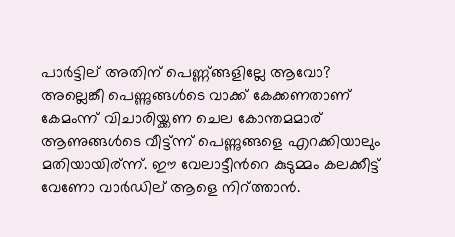പാര്‍ട്ടില് അതിന് പെണ്ണ്ങ്ങളില്ലേ ആവോ? അല്ലെങ്കീ പെണ്ണുങ്ങള്‍ടെ വാക്ക് കേക്കണതാണ് കേമംന്ന് വിചാരിയ്ക്കണ ചെല കോന്തമമാര് ആണുങ്ങള്‍ടെ വീട്ട്ന്ന് പെണ്ണുങ്ങളെ എറക്കിയാലും മതിയായിര്ന്ന്. ഈ വേലാട്ടീന്‍റെ കുടുമ്മം കലക്കീട്ട് വേണോ വാര്‍ഡില് ആളെ നിറ്ത്താന്‍.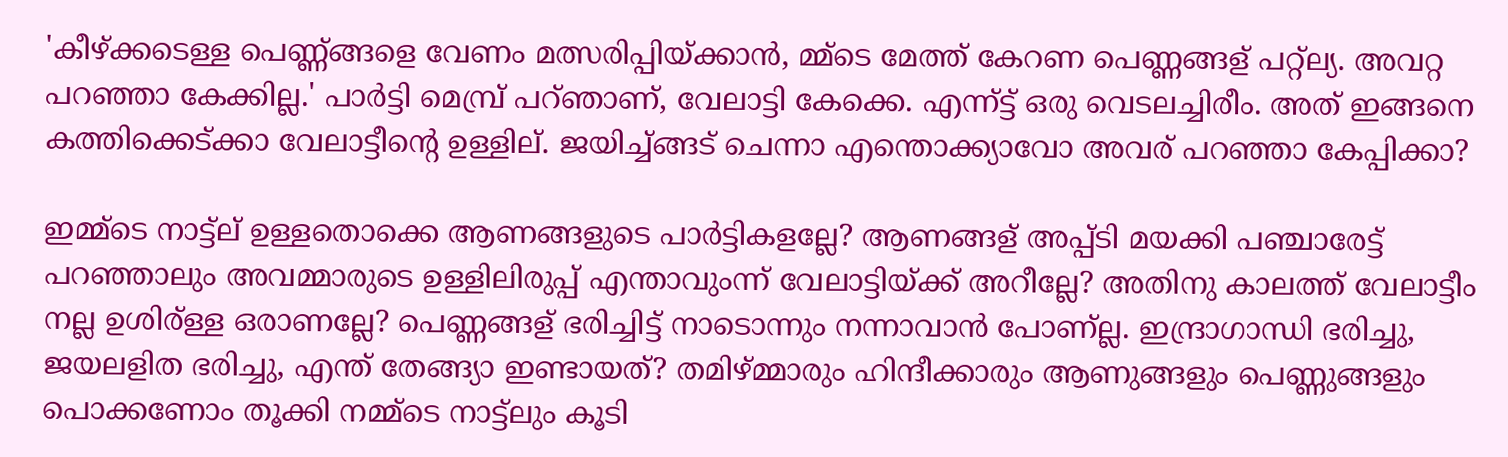'കീഴ്ക്കടെള്ള പെണ്ണ്ങ്ങളെ വേണം മത്സരിപ്പിയ്ക്കാന്‍, മ്മ്ടെ മേത്ത് കേറണ പെണ്ണങ്ങള് പറ്റ്ല്യ. അവറ്റ പറഞ്ഞാ കേക്കില്ല.' പാര്‍ട്ടി മെമ്പ്ര് പറ്ഞാണ്, വേലാട്ടി കേക്കെ. എന്ന്ട്ട് ഒരു വെടലച്ചിരീം. അത് ഇങ്ങനെ കത്തിക്കെട്ക്കാ വേലാട്ടീന്റെ ഉള്ളില്. ജയിച്ച്ങ്ങട് ചെന്നാ എന്തൊക്ക്യാവോ അവര് പറഞ്ഞാ കേപ്പിക്കാ?

ഇമ്മ്ടെ നാട്ട്ല് ഉള്ളതൊക്കെ ആണങ്ങളുടെ പാര്‍ട്ടികളല്ലേ? ആണങ്ങള് അപ്പ്ടി മയക്കി പഞ്ചാരേട്ട് പറഞ്ഞാലും അവമ്മാരുടെ ഉള്ളിലിരുപ്പ് എന്താവുംന്ന് വേലാട്ടിയ്ക്ക് അറീല്ലേ? അതിനു കാലത്ത് വേലാട്ടീം നല്ല ഉശിര്ള്ള ഒരാണല്ലേ? പെണ്ണങ്ങള് ഭരിച്ചിട്ട് നാടൊന്നും നന്നാവാന്‍ പോണ്ല്ല. ഇന്ദ്രാഗാന്ധി ഭരിച്ചു, ജയലളിത ഭരിച്ചു, എന്ത് തേങ്ങ്യാ ഇണ്ടായത്? തമിഴ്മ്മാരും ഹിന്ദീക്കാരും ആണുങ്ങളും പെണ്ണുങ്ങളും പൊക്കണോം തൂക്കി നമ്മ്ടെ നാട്ട്ലും കൂടി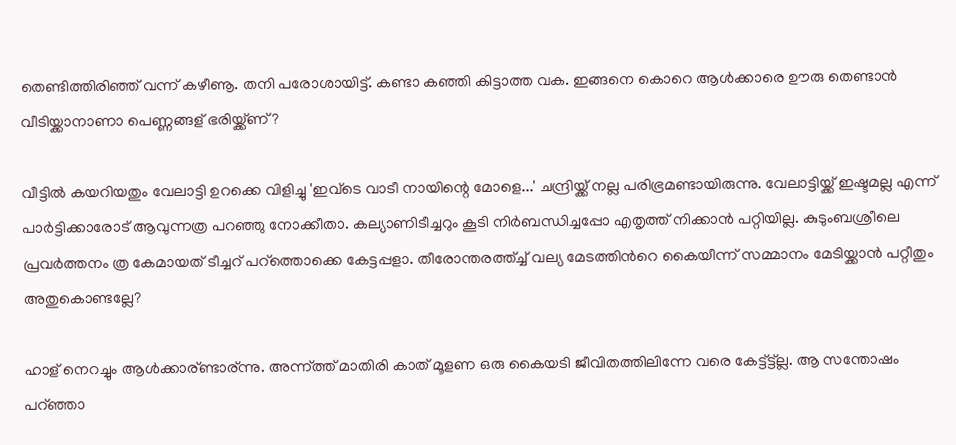തെണ്ടിത്തിരിഞ്ഞ് വന്ന് കഴീണൂ. തനി പരോശായിട്ട്. കണ്ടാ കഞ്ഞി കിട്ടാത്ത വക. ഇങ്ങനെ കൊറെ ആള്‍ക്കാരെ ഊരു തെണ്ടാന്‍ വീടിയ്ക്കാനാണാ പെണ്ണങ്ങള് ഭരിയ്ക്ക്ണ്?

വീട്ടില്‍ കയറിയതും വേലാട്ടി ഉറക്കെ വിളിച്ചു 'ഇവ്ടെ വാടീ നായിന്റെ മോളെ...' ചന്ദ്രിയ്ക്ക് നല്ല പരിഭ്രമണ്ടായിരുന്നു. വേലാട്ടിയ്ക്ക് ഇഷ്ടമല്ല എന്ന് പാര്‍ട്ടിക്കാരോട് ആവുന്നത്ര പറഞ്ഞു നോക്കീതാ. കല്യാണിടീച്ചറും കൂടി നിര്‍ബന്ധിച്ചപ്പോ എതൃത്ത് നിക്കാന്‍ പറ്റിയില്ല. കുടുംബശ്രീലെ പ്രവര്‍ത്തനം ത്ര കേമായത് ടീച്ചറ് പറ്ത്തൊക്കെ കേട്ടപ്പളാ. തീരോന്തരത്ത്ച്ച് വല്യ മേടത്തിന്‍റെ കൈയീന്ന് സമ്മാനം മേടിയ്ക്കാന്‍ പറ്റീതും അതുകൊണ്ടല്ലേ?

ഹാള് നെറച്ചും ആള്‍ക്കാര്ണ്ടാര്ന്നു. അന്ന്ത്ത് മാതിരി കാത് മൂളണ ഒരു കൈയടി ജീവിതത്തിലിന്നേ വരെ കേട്ട്ട്ട്ല്ല. ആ സന്തോഷം പറ്ഞ്ഞാ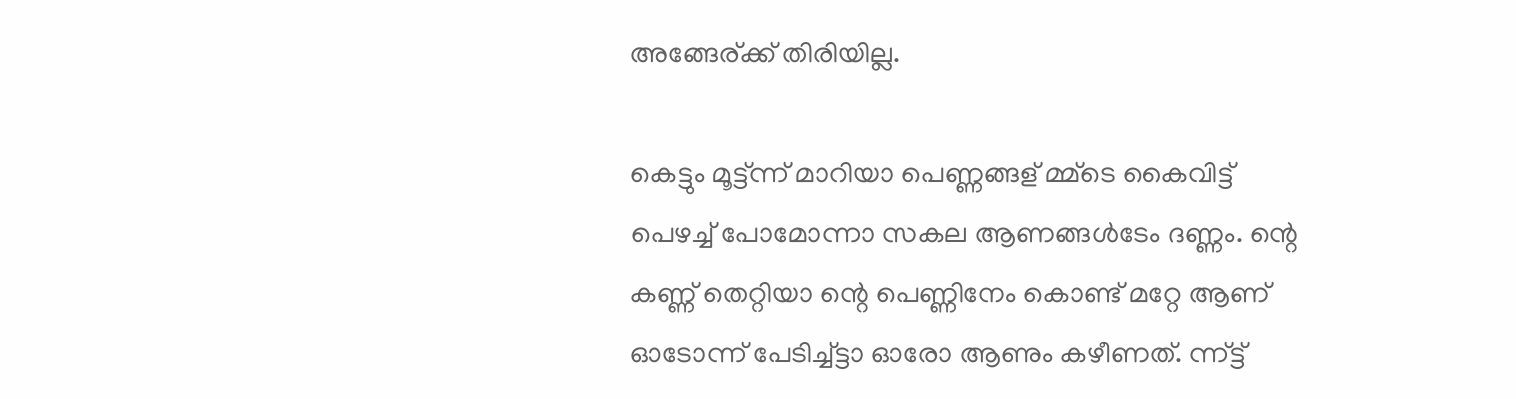അങ്ങേര്ക്ക് തിരിയില്ല.

കെട്ടും മൂട്ട്ന്ന് മാറിയാ പെണ്ണങ്ങള് മ്മ്ടെ കൈവിട്ട് പെഴച്ച് പോമോന്നാ സകല ആണങ്ങള്‍ടേം ദണ്ണം. ന്റെ കണ്ണ് തെറ്റിയാ ന്റെ പെണ്ണിനേം കൊണ്ട് മറ്റേ ആണ് ഓടോന്ന് പേടിച്ച്ട്ടാ ഓരോ ആണും കഴീണത്. ന്ന്ട്ട്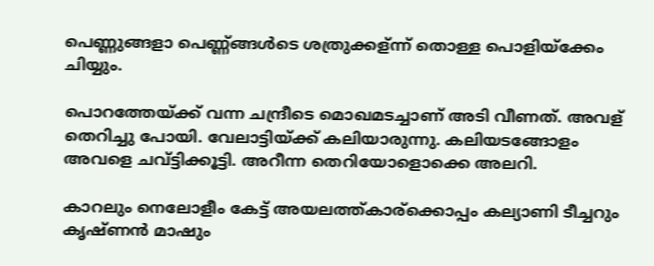പെണ്ണുങ്ങളാ പെണ്ണ്ങ്ങള്‍ടെ ശത്രുക്കള്ന്ന് തൊള്ള പൊളിയ്ക്കേം ചിയ്യും.

പൊറത്തേയ്ക്ക് വന്ന ചന്ദ്രീടെ മൊഖമടച്ചാണ് അടി വീണത്. അവള് തെറിച്ചു പോയി. വേലാട്ടിയ്ക്ക് കലിയാരുന്നു. കലിയടങ്ങോളം അവളെ ചവ്ട്ടിക്കൂട്ടി. അറീന്ന തെറിയോളൊക്കെ അലറി.

കാറലും നെലോളീം കേട്ട് അയലത്ത്കാര്ക്കൊപ്പം കല്യാണി ടീച്ചറും കൃഷ്ണന്‍ മാഷും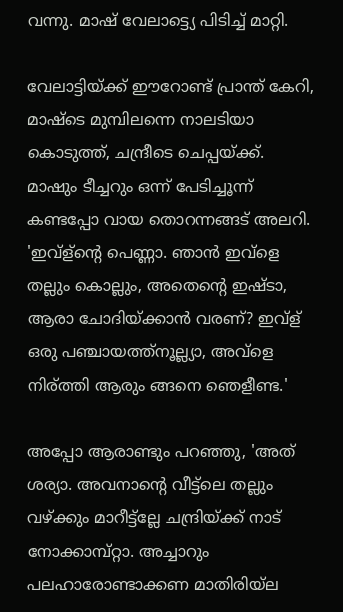വന്നു. മാഷ് വേലാട്ട്യെ പിടിച്ച് മാറ്റി.

വേലാട്ടിയ്ക്ക് ഈറോണ്ട് പ്രാന്ത് കേറി, മാഷ്ടെ മുമ്പിലന്നെ നാലടിയാ കൊടുത്ത്, ചന്ദ്രീടെ ചെപ്പയ്ക്ക്. മാഷും ടീച്ചറും ഒന്ന് പേടിച്ചൂന്ന് കണ്ടപ്പോ വായ തൊറന്നങ്ങട് അലറി. 'ഇവ്ള്ന്റെ പെണ്ണാ. ഞാന്‍ ഇവ്ളെ തല്ലും കൊല്ലും, അതെന്റെ ഇഷ്ടാ, ആരാ ചോദിയ്ക്കാന്‍ വരണ്? ഇവ്ള് ഒരു പഞ്ചായത്ത്നൂല്ല്യാ, അവ്ളെ നിര്ത്തി ആരും ങ്ങനെ ഞെളീണ്ട.'

അപ്പോ ആരാണ്ടും പറഞ്ഞു, 'അത് ശര്യാ. അവനാന്റെ വീട്ട്ലെ തല്ലും വഴ്ക്കും മാറീട്ട്ല്ലേ ചന്ദ്രിയ്ക്ക് നാട് നോക്കാമ്പ്റ്റാ. അച്ചാറും പലഹാരോണ്ടാക്കണ മാതിരിയ്ല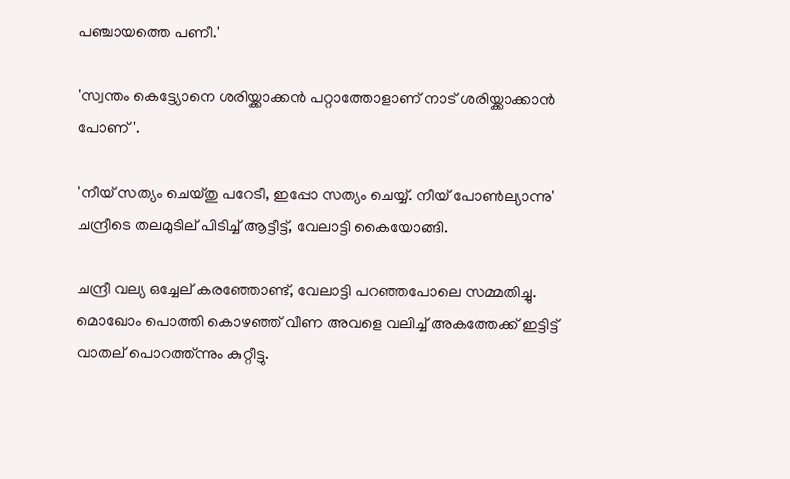പഞ്ചായത്തെ പണീ.'

'സ്വന്തം കെട്ട്യോനെ ശരിയ്ക്കാക്കന്‍ പറ്റാത്തോളാണ് നാട് ശരിയ്ക്കാക്കാന്‍ പോണ്'.

'നീയ് സത്യം ചെയ്തു പറേടീ, ഇപ്പോ സത്യം ചെയ്യ്. നീയ് പോണ്‍ല്യാന്നു' ചന്ദ്രീടെ തലമുടില് പിടിച്ച് ആട്ടീട്ട്, വേലാട്ടി കൈയോങ്ങി.

ചന്ദ്രീ വല്യ ഒച്ചേല് കരഞ്ഞോണ്ട്, വേലാട്ടി പറഞ്ഞപോലെ സമ്മതിച്ചു. മൊഖോം പൊത്തി കൊഴഞ്ഞ് വീണ അവളെ വലിച്ച് അകത്തേക്ക് ഇട്ടിട്ട് വാതല് പൊറത്ത്ന്നും കുറ്റീട്ടു.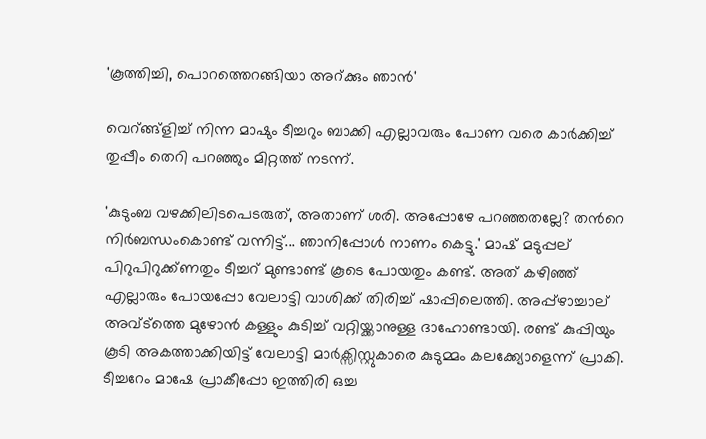'കൂത്തിച്ചി, പൊറത്തെറങ്ങിയാ അറ്ക്കും ഞാന്‍'

വെറ്ങ്ങ്ളിച്ച് നിന്ന മാഷും ടീച്ചറും ബാക്കി എല്ലാവരും പോണ വരെ കാര്‍ക്കിച്ച് തുപ്പീം തെറി പറഞ്ഞും മിറ്റത്ത് നടന്ന്.

'കുടുംബ വഴക്കിലിടപെടരുത്, അതാണ് ശരി. അപ്പോഴേ പറഞ്ഞതല്ലേ? തന്‍റെ നിര്‍ബന്ധംകൊണ്ട് വന്നിട്ട്... ഞാനിപ്പോള്‍ നാണം കെട്ടു.' മാഷ് മടുപ്പല് പിറുപിറുക്ക്ണതും ടീച്ചറ് മുണ്ടാണ്ട് കൂടെ പോയതും കണ്ട്. അത് കഴിഞ്ഞ് എല്ലാരും പോയപ്പോ വേലാട്ടി വാശിക്ക് തിരിച്ച് ഷാപ്പിലെത്തി. അപ്പ്ഴാച്ചാല് അവ്ട്ത്തെ മുഴോന്‍ കള്ളും കുടിച്ച് വറ്റിയ്ക്കാനുള്ള ദാഹോണ്ടായി. രണ്ട് കുപ്പിയും കൂടി അകത്താക്കിയിട്ട് വേലാട്ടി മാര്‍ക്സിസ്റ്റുകാരെ കുടുമ്മം കലക്ക്യോളെന്ന് പ്രാകി. ടീച്ചറേം മാഷേ പ്രാകീപ്പോ ഇത്തിരി ഒച്ച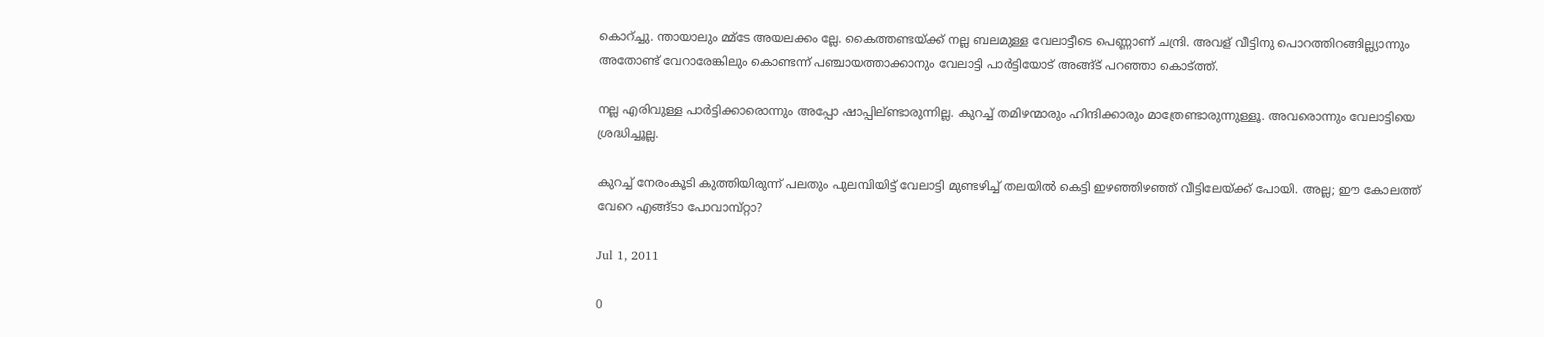കൊറ്ച്ചു. ന്തായാലും മ്മ്ടേ അയലക്കം ല്ലേ. കൈത്തണ്ടയ്ക്ക് നല്ല ബലമുള്ള വേലാട്ടീടെ പെണ്ണാണ് ചന്ദ്രി. അവള് വീട്ടിനു പൊറത്തിറങ്ങില്ല്യാന്നും അതോണ്ട് വേറാരേങ്കിലും കൊണ്ടന്ന് പഞ്ചായത്താക്കാനും വേലാട്ടി പാര്‍ട്ടിയോട് അങ്ങ്ട് പറഞ്ഞാ കൊട്ത്ത്.

നല്ല എരിവുള്ള പാര്‍ട്ടിക്കാരൊന്നും അപ്പോ ഷാപ്പില്ണ്ടാരുന്നില്ല. കുറച്ച് തമിഴന്മാരും ഹിന്ദിക്കാരും മാത്രേണ്ടാരുന്നുള്ളൂ. അവരൊന്നും വേലാട്ടിയെ ശ്രദ്ധിച്ചൂല്ല.

കുറച്ച് നേരംകൂടി കുത്തിയിരുന്ന് പലതും പുലമ്പിയിട്ട് വേലാട്ടി മുണ്ടഴിച്ച് തലയില്‍ കെട്ടി ഇഴഞ്ഞിഴഞ്ഞ് വീട്ടിലേയ്ക്ക് പോയി. അല്ല; ഈ കോലത്ത് വേറെ എങ്ങ്ടാ പോവാമ്പ്റ്റാ?

Jul 1, 2011

0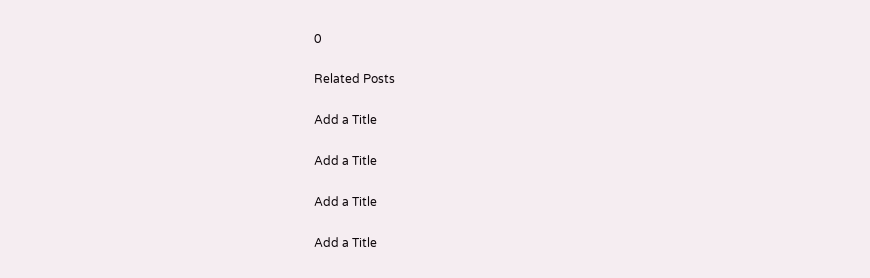0

Related Posts

Add a Title

Add a Title

Add a Title

Add a Title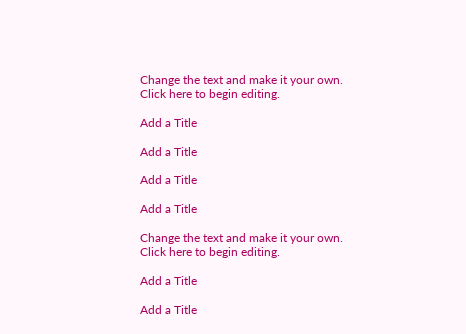Change the text and make it your own. Click here to begin editing.

Add a Title

Add a Title

Add a Title

Add a Title

Change the text and make it your own. Click here to begin editing.

Add a Title

Add a Title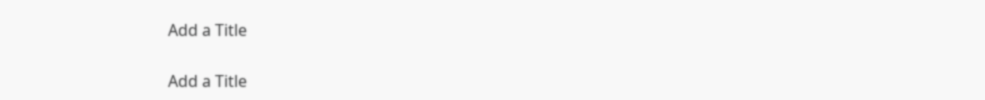Add a Title

Add a Title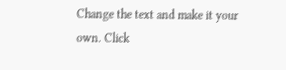Change the text and make it your own. Click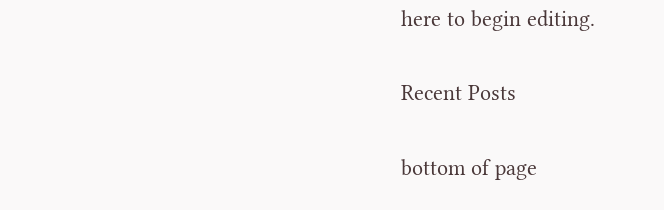here to begin editing.

Recent Posts

bottom of page